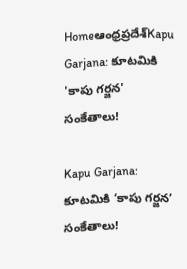Homeఆంధ్రప్రదేశ్‌Kapu Garjana: కూటమికి 'కాపు గర్జన' సంకేతాలు!

Kapu Garjana: కూటమికి ‘కాపు గర్జన’ సంకేతాలు!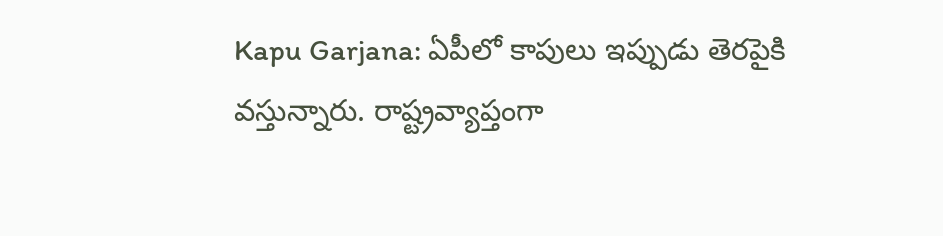Kapu Garjana: ఏపీలో కాపులు ఇప్పుడు తెరపైకి వస్తున్నారు. రాష్ట్రవ్యాప్తంగా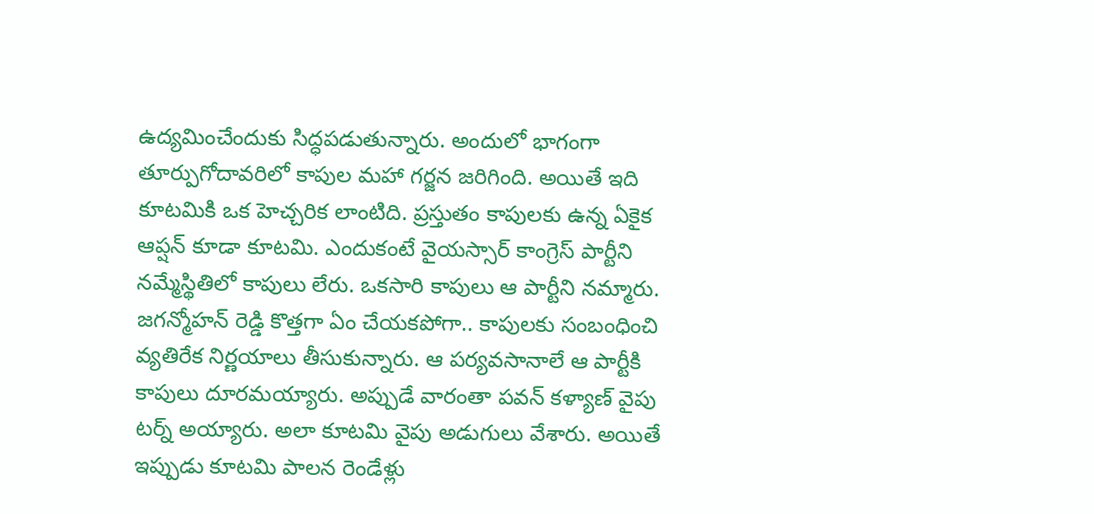ఉద్యమించేందుకు సిద్ధపడుతున్నారు. అందులో భాగంగా తూర్పుగోదావరిలో కాపుల మహా గర్జన జరిగింది. అయితే ఇది కూటమికి ఒక హెచ్చరిక లాంటిది. ప్రస్తుతం కాపులకు ఉన్న ఏకైక ఆప్షన్ కూడా కూటమి. ఎందుకంటే వైయస్సార్ కాంగ్రెస్ పార్టీని నమ్మేస్థితిలో కాపులు లేరు. ఒకసారి కాపులు ఆ పార్టీని నమ్మారు. జగన్మోహన్ రెడ్డి కొత్తగా ఏం చేయకపోగా.. కాపులకు సంబంధించి వ్యతిరేక నిర్ణయాలు తీసుకున్నారు. ఆ పర్యవసానాలే ఆ పార్టీకి కాపులు దూరమయ్యారు. అప్పుడే వారంతా పవన్ కళ్యాణ్ వైపు టర్న్ అయ్యారు. అలా కూటమి వైపు అడుగులు వేశారు. అయితే ఇప్పుడు కూటమి పాలన రెండేళ్లు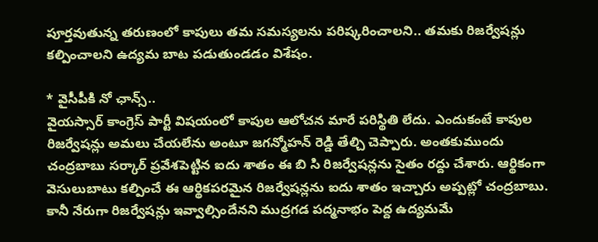పూర్తవుతున్న తరుణంలో కాపులు తమ సమస్యలను పరిష్కరించాలని.. తమకు రిజర్వేషన్లు కల్పించాలని ఉద్యమ బాట పడుతుండడం విశేషం.

* వైసీపీకి నో ఛాన్స్..
వైయస్సార్ కాంగ్రెస్ పార్టీ విషయంలో కాపుల ఆలోచన మారే పరిస్థితి లేదు. ఎందుకంటే కాపుల రిజర్వేషన్లు అమలు చేయలేను అంటూ జగన్మోహన్ రెడ్డి తేల్చి చెప్పారు. అంతకుముందు చంద్రబాబు సర్కార్ ప్రవేశపెట్టిన ఐదు శాతం ఈ బి సి రిజర్వేషన్లను సైతం రద్దు చేశారు. ఆర్థికంగా వెసులుబాటు కల్పించే ఈ ఆర్థికపరమైన రిజర్వేషన్లను ఐదు శాతం ఇచ్చారు అప్పట్లో చంద్రబాబు. కానీ నేరుగా రిజర్వేషన్లు ఇవ్వాల్సిందేనని ముద్రగడ పద్మనాభం పెద్ద ఉద్యమమే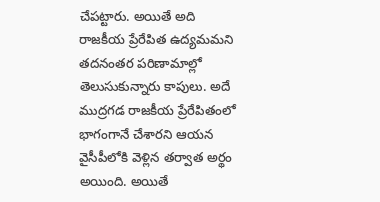చేపట్టారు. అయితే అది రాజకీయ ప్రేరేపిత ఉద్యమమని తదనంతర పరిణామాల్లో తెలుసుకున్నారు కాపులు. అదే ముద్రగడ రాజకీయ ప్రేరేపితంలో భాగంగానే చేశారని ఆయన వైసీపీలోకి వెళ్లిన తర్వాత అర్థం అయింది. అయితే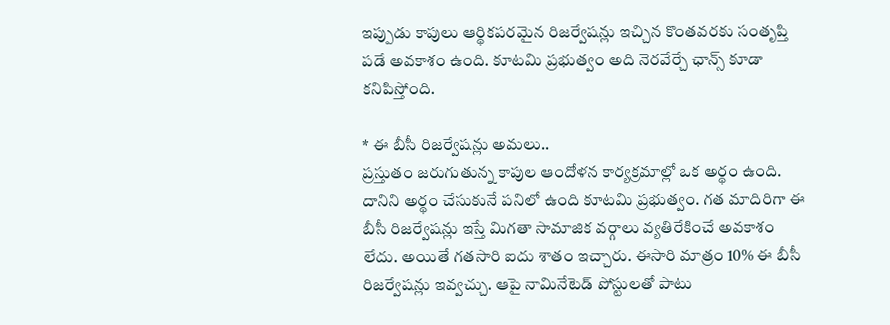ఇప్పుడు కాపులు ఆర్థికపరమైన రిజర్వేషన్లు ఇచ్చిన కొంతవరకు సంతృప్తి పడే అవకాశం ఉంది. కూటమి ప్రభుత్వం అది నెరవేర్చే ఛాన్స్ కూడా కనిపిస్తోంది.

* ఈ బీసీ రిజర్వేషన్లు అమలు..
ప్రస్తుతం జరుగుతున్న కాపుల ఆందోళన కార్యక్రమాల్లో ఒక అర్థం ఉంది. దానిని అర్థం చేసుకునే పనిలో ఉంది కూటమి ప్రభుత్వం. గత మాదిరిగా ఈ బీసీ రిజర్వేషన్లు ఇస్తే మిగతా సామాజిక వర్గాలు వ్యతిరేకించే అవకాశం లేదు. అయితే గతసారి ఐదు శాతం ఇచ్చారు. ఈసారి మాత్రం 10% ఈ బీసీ రిజర్వేషన్లు ఇవ్వచ్చు. ఆపై నామినేటెడ్ పోస్టులతో పాటు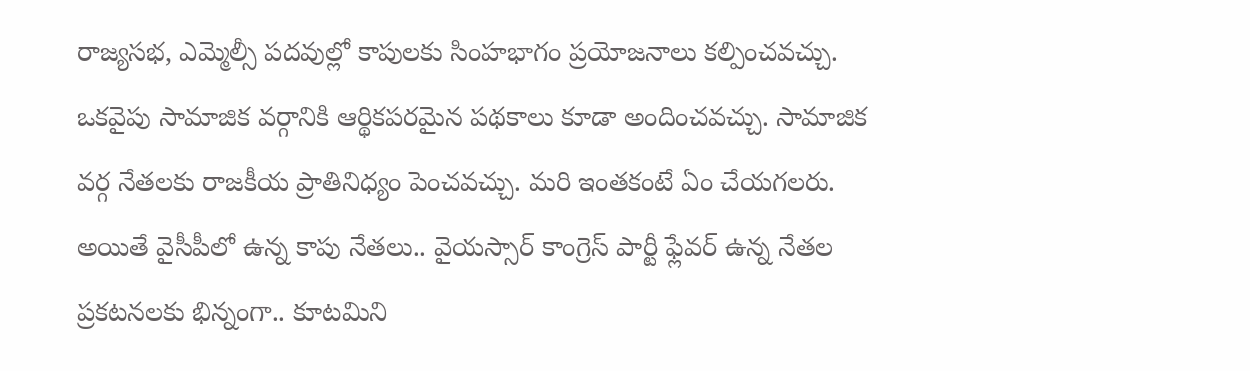రాజ్యసభ, ఎమ్మెల్సీ పదవుల్లో కాపులకు సింహభాగం ప్రయోజనాలు కల్పించవచ్చు. ఒకవైపు సామాజిక వర్గానికి ఆర్థికపరమైన పథకాలు కూడా అందించవచ్చు. సామాజిక వర్గ నేతలకు రాజకీయ ప్రాతినిధ్యం పెంచవచ్చు. మరి ఇంతకంటే ఏం చేయగలరు. అయితే వైసీపీలో ఉన్న కాపు నేతలు.. వైయస్సార్ కాంగ్రెస్ పార్టీ ఫ్లేవర్ ఉన్న నేతల ప్రకటనలకు భిన్నంగా.. కూటమిని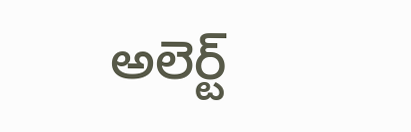అలెర్ట్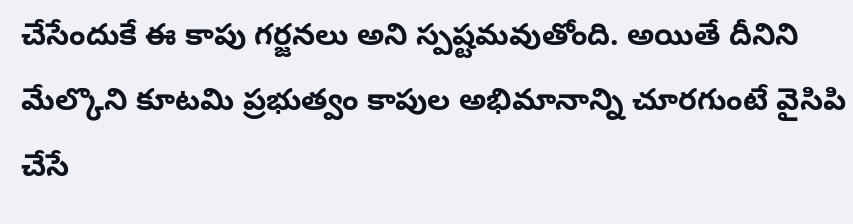చేసేందుకే ఈ కాపు గర్జనలు అని స్పష్టమవుతోంది. అయితే దీనిని మేల్కొని కూటమి ప్రభుత్వం కాపుల అభిమానాన్ని చూరగుంటే వైసిపి చేసే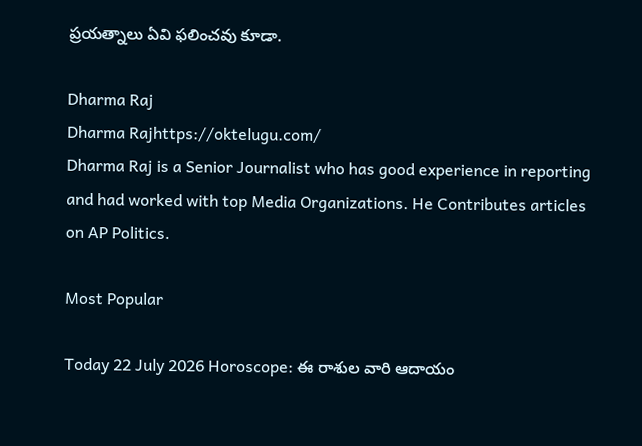ప్రయత్నాలు ఏవి ఫలించవు కూడా.

Dharma Raj
Dharma Rajhttps://oktelugu.com/
Dharma Raj is a Senior Journalist who has good experience in reporting and had worked with top Media Organizations. He Contributes articles on AP Politics.

Most Popular

Today 22 July 2026 Horoscope: ఈ రాశుల వారి ఆదాయం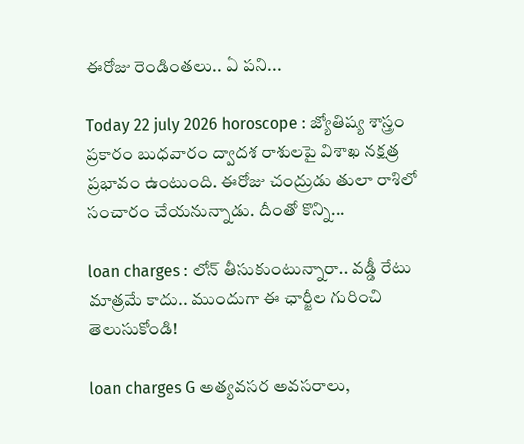ఈరోజు రెండింతలు.. ఏ పని...

Today 22 july 2026 horoscope : జ్యోతిష్య శాస్త్రం ప్రకారం బుధవారం ద్వాదశ రాశులపై విశాఖ నక్షత్ర ప్రభావం ఉంటుంది. ఈరోజు చంద్రుడు తులా రాశిలో సంచారం చేయనున్నాడు. దీంతో కొన్ని...

loan charges : లోన్ తీసుకుంటున్నారా.. వడ్డీ రేటు మాత్రమే కాదు.. ముందుగా ఈ ఛార్జీల గురించి తెలుసుకోండి!

loan charges G అత్యవసర అవసరాలు,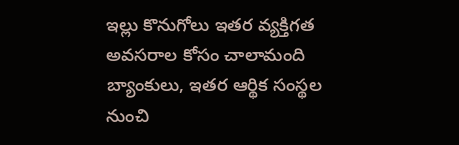ఇల్లు కొనుగోలు ఇతర వ్యక్తిగత అవసరాల కోసం చాలామంది బ్యాంకులు, ఇతర ఆర్థిక సంస్థల నుంచి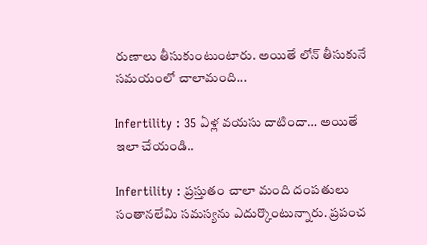రుణాలు తీసుకుంటుంటారు. అయితే లోన్ తీసుకునే సమయంలో చాలామంది...

Infertility : 35 ఏళ్ల వయసు దాటిందా… అయితే ఇలా చేయండి..

Infertility : ప్రస్తుతం చాలా మంది దంపతులు సంతానలేమి సమస్యను ఎదుర్కొంటున్నారు. ప్రపంచ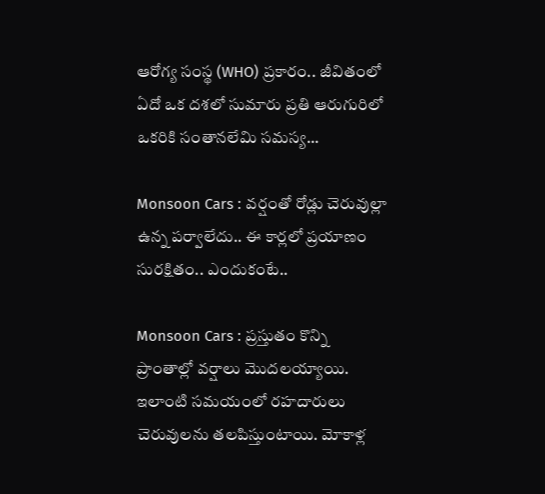ఆరోగ్య సంస్థ (WHO) ప్రకారం.. జీవితంలో ఏదో ఒక దశలో సుమారు ప్రతి ఆరుగురిలో ఒకరికి సంతానలేమి సమస్య...

Monsoon Cars : వర్షంతో రోడ్లు చెరువుల్లా ఉన్న పర్వాలేదు.. ఈ కార్లలో ప్రయాణం సురక్షితం.. ఎందుకంటే..

Monsoon Cars : ప్రస్తుతం కొన్ని ప్రాంతాల్లో వర్షాలు మొదలయ్యాయి. ఇలాంటి సమయంలో రహదారులు చెరువులను తలపిస్తుంటాయి. మోకాళ్ల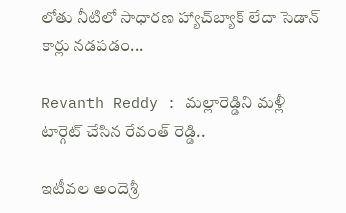లోతు నీటిలో సాధారణ హ్యాచ్‌బ్యాక్ లేదా సెడాన్ కార్లు నడపడం...

Revanth Reddy : మల్లారెడ్డిని మళ్లీ టార్గెట్ చేసిన రేవంత్ రెడ్డి..

ఇటీవల అందెశ్రీ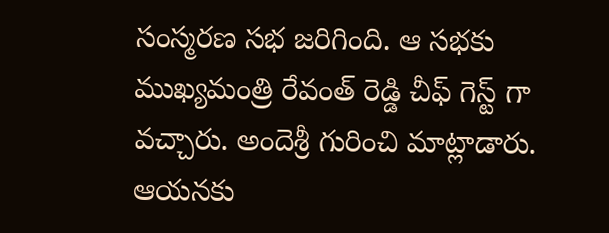సంస్మరణ సభ జరిగింది. ఆ సభకు ముఖ్యమంత్రి రేవంత్ రెడ్డి చీఫ్ గెస్ట్ గా వచ్చారు. అందెశ్రీ గురించి మాట్లాడారు. ఆయనకు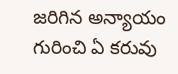జరిగిన అన్యాయం గురించి ఏ కరువు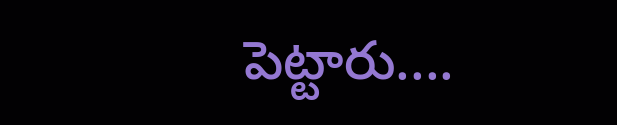పెట్టారు....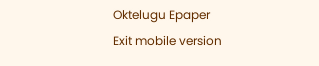Oktelugu Epaper
Exit mobile version